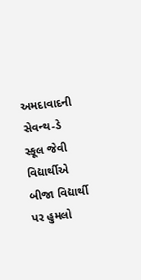અમદાવાદની સેવન્થ-ડે સ્કૂલ જેવી વિદ્યાર્થીએ બીજા વિદ્યાર્થી પર હુમલો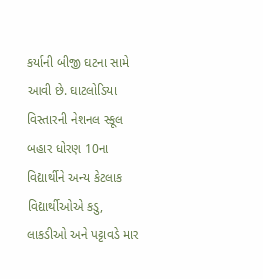કર્યાની બીજી ઘટના સામે આવી છે. ઘાટલોડિયા વિસ્તારની નેશનલ સ્કૂલ બહાર ધોરણ 10ના વિદ્યાર્થીને અન્ય કેટલાક વિદ્યાર્થીઓએ કડુ, લાકડીઓ અને પટ્ટાવડે માર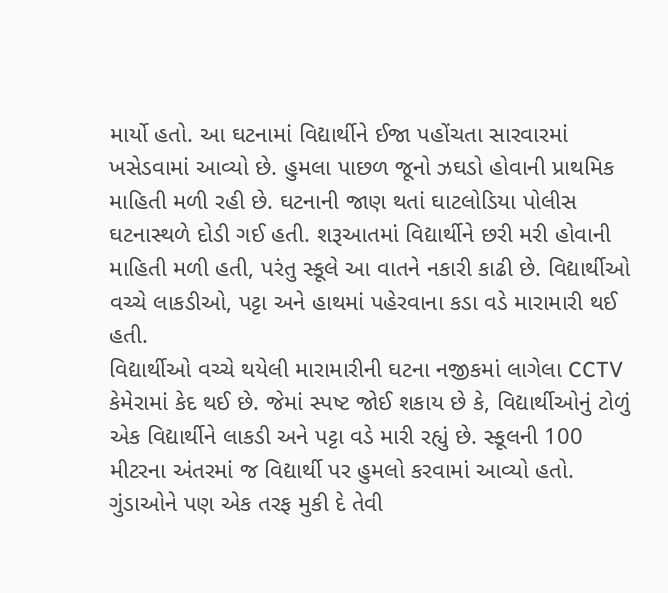માર્યો હતો. આ ઘટનામાં વિદ્યાર્થીને ઈજા પહોંચતા સારવારમાં ખસેડવામાં આવ્યો છે. હુમલા પાછળ જૂનો ઝઘડો હોવાની પ્રાથમિક માહિતી મળી રહી છે. ઘટનાની જાણ થતાં ઘાટલોડિયા પોલીસ ઘટનાસ્થળે દોડી ગઈ હતી. શરૂઆતમાં વિદ્યાર્થીને છરી મરી હોવાની માહિતી મળી હતી, પરંતુ સ્કૂલે આ વાતને નકારી કાઢી છે. વિદ્યાર્થીઓ વચ્ચે લાકડીઓ, પટ્ટા અને હાથમાં પહેરવાના કડા વડે મારામારી થઈ હતી.
વિદ્યાર્થીઓ વચ્ચે થયેલી મારામારીની ઘટના નજીકમાં લાગેલા CCTV કેમેરામાં કેદ થઈ છે. જેમાં સ્પષ્ટ જોઈ શકાય છે કે, વિદ્યાર્થીઓનું ટોળું એક વિદ્યાર્થીને લાકડી અને પટ્ટા વડે મારી રહ્યું છે. સ્કૂલની 100 મીટરના અંતરમાં જ વિદ્યાર્થી પર હુમલો કરવામાં આવ્યો હતો. ગુંડાઓને પણ એક તરફ મુકી દે તેવી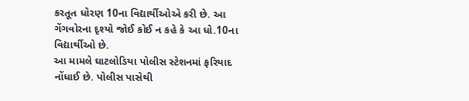કરતૂત ધોરણ 10ના વિદ્યાર્થીઓએ કરી છે. આ ગેંગવોરના દૃશ્યો જોઈ કોઈ ન કહે કે આ ધો.10ના વિદ્યાર્થીઓ છે.
આ મામલે ઘાટલોડિયા પોલીસ સ્ટેશનમાં ફરિયાદ નોંધાઈ છે. પોલીસ પાસેથી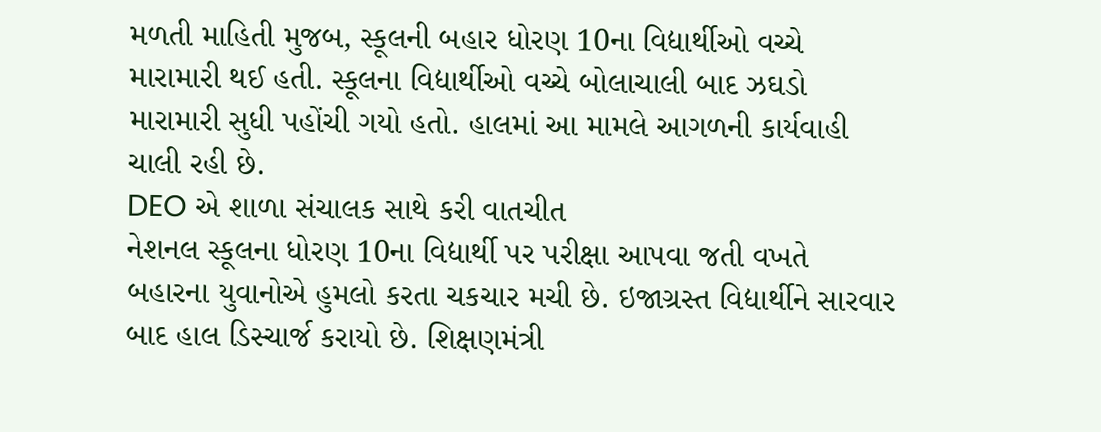મળતી માહિતી મુજબ, સ્કૂલની બહાર ધોરણ 10ના વિદ્યાર્થીઓ વચ્ચે મારામારી થઈ હતી. સ્કૂલના વિદ્યાર્થીઓ વચ્ચે બોલાચાલી બાદ ઝઘડો મારામારી સુધી પહોંચી ગયો હતો. હાલમાં આ મામલે આગળની કાર્યવાહી ચાલી રહી છે.
DEO એ શાળા સંચાલક સાથે કરી વાતચીત
નેશનલ સ્કૂલના ધોરણ 10ના વિદ્યાર્થી પર પરીક્ષા આપવા જતી વખતે બહારના યુવાનોએ હુમલો કરતા ચકચાર મચી છે. ઇજાગ્રસ્ત વિદ્યાર્થીને સારવાર બાદ હાલ ડિસ્ચાર્જ કરાયો છે. શિક્ષણમંત્રી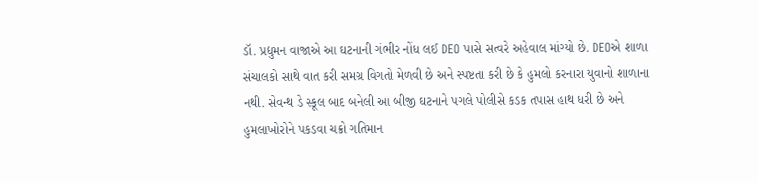ડૉ. પ્રદ્યુમન વાજાએ આ ઘટનાની ગંભીર નોંધ લઈ DEO પાસે સત્વરે અહેવાલ માંગ્યો છે. DEOએ શાળા સંચાલકો સાથે વાત કરી સમગ્ર વિગતો મેળવી છે અને સ્પષ્ટતા કરી છે કે હુમલો કરનારા યુવાનો શાળાના નથી. સેવન્થ ડે સ્કૂલ બાદ બનેલી આ બીજી ઘટનાને પગલે પોલીસે કડક તપાસ હાથ ધરી છે અને હુમલાખોરોને પકડવા ચક્રો ગતિમાન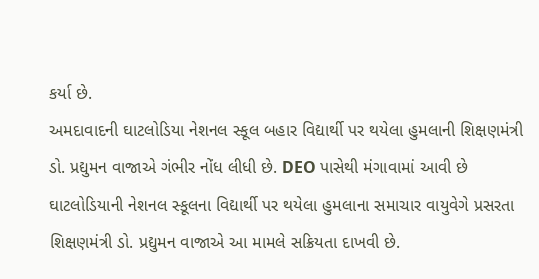કર્યા છે.
અમદાવાદની ઘાટલોડિયા નેશનલ સ્કૂલ બહાર વિદ્યાર્થી પર થયેલા હુમલાની શિક્ષણમંત્રી ડો. પ્રદ્યુમન વાજાએ ગંભીર નોંધ લીધી છે. DEO પાસેથી મંગાવામાં આવી છે
ઘાટલોડિયાની નેશનલ સ્કૂલના વિદ્યાર્થી પર થયેલા હુમલાના સમાચાર વાયુવેગે પ્રસરતા શિક્ષણમંત્રી ડો. પ્રદ્યુમન વાજાએ આ મામલે સક્રિયતા દાખવી છે.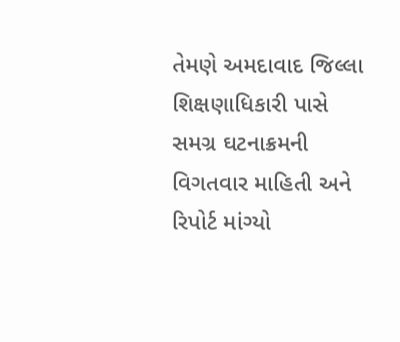તેમણે અમદાવાદ જિલ્લા શિક્ષણાધિકારી પાસે સમગ્ર ઘટનાક્રમની વિગતવાર માહિતી અને રિપોર્ટ માંગ્યો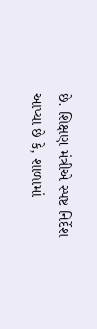છે. શિક્ષણ મંત્રીએ સ્પષ્ટ નિર્દેશ આપ્યા છે કે, શાળામાં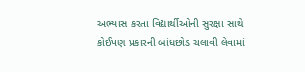અભ્યાસ કરતા વિદ્યાર્થીઓની સુરક્ષા સાથે કોઈપણ પ્રકારની બાંધછોડ ચલાવી લેવામાં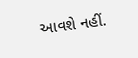આવશે નહીં.